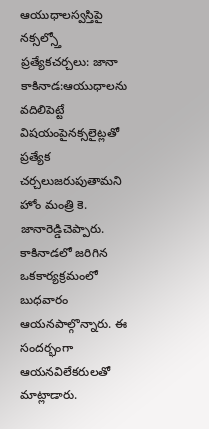ఆయుధాలస్వస్తిపై నక్సల్స్తో ప్రత్యేకచర్చలు: జానా
కాకినాడ:ఆయుధాలను వదిలిపెట్టే విషయంపైనక్సలైట్లతో ప్రత్యేక చర్చలుజరుపుతామని హోం మంత్రి కె. జానారెడ్డిచెప్పారు. కాకినాడలో జరిగిన ఒకకార్యక్రమంలో బుధవారం ఆయనపాల్గొన్నారు. ఈ సందర్భంగా ఆయనవిలేకరులతో మాట్లాడారు.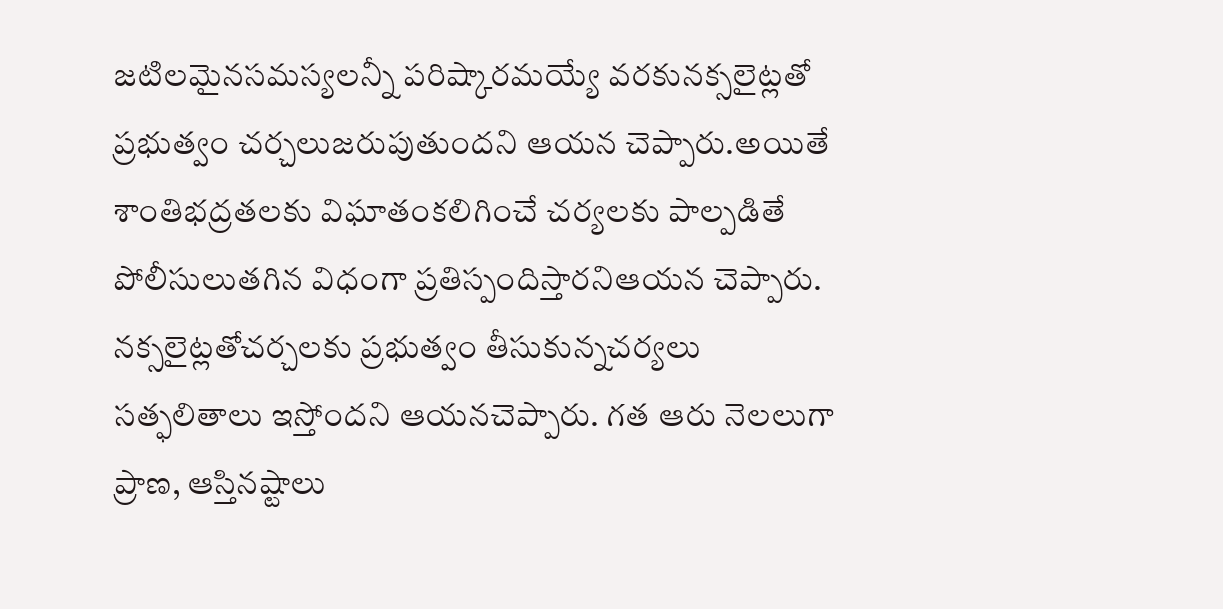జటిలమైనసమస్యలన్నీ పరిష్కారమయ్యే వరకునక్సలైట్లతో ప్రభుత్వం చర్చలుజరుపుతుందని ఆయన చెప్పారు.అయితే శాంతిభద్రతలకు విఘాతంకలిగించే చర్యలకు పాల్పడితే పోలీసులుతగిన విధంగా ప్రతిస్పందిస్తారనిఆయన చెప్పారు. నక్సలైట్లతోచర్చలకు ప్రభుత్వం తీసుకున్నచర్యలు సత్ఫలితాలు ఇస్తోందని ఆయనచెప్పారు. గత ఆరు నెలలుగా ప్రాణ, ఆస్తినష్టాలు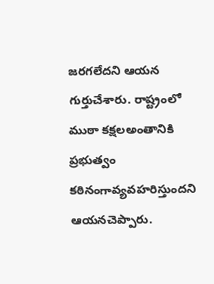జరగలేదని ఆయన గుర్తుచేశారు. రాష్ట్రంలో ముఠా కక్షలఅంతానికి ప్రభుత్వం కఠినంగావ్యవహరిస్తుందని ఆయనచెప్పారు.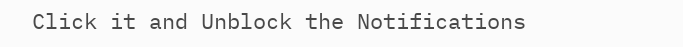Click it and Unblock the Notifications